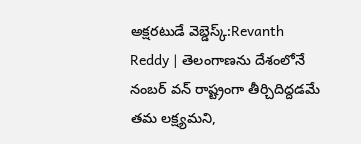అక్షరటుడే వెబ్డెస్క్:Revanth Reddy | తెలంగాణను దేశంలోనే నంబర్ వన్ రాష్ట్రంగా తీర్చిదిద్దడమే తమ లక్ష్యమని,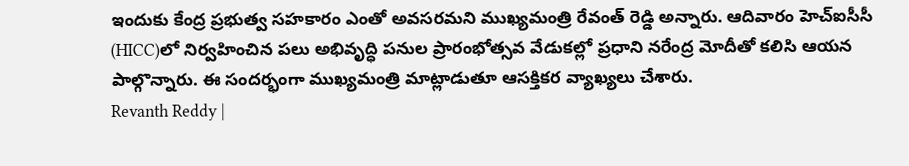ఇందుకు కేంద్ర ప్రభుత్వ సహకారం ఎంతో అవసరమని ముఖ్యమంత్రి రేవంత్ రెడ్డి అన్నారు. ఆదివారం హెచ్ఐసీసీ (HICC)లో నిర్వహించిన పలు అభివృద్ధి పనుల ప్రారంభోత్సవ వేడుకల్లో ప్రధాని నరేంద్ర మోదీతో కలిసి ఆయన పాల్గొన్నారు. ఈ సందర్భంగా ముఖ్యమంత్రి మాట్లాడుతూ ఆసక్తికర వ్యాఖ్యలు చేశారు.
Revanth Reddy |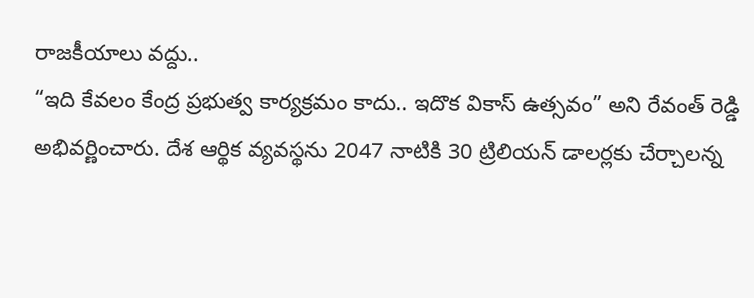రాజకీయాలు వద్దు..
“ఇది కేవలం కేంద్ర ప్రభుత్వ కార్యక్రమం కాదు.. ఇదొక వికాస్ ఉత్సవం” అని రేవంత్ రెడ్డి అభివర్ణించారు. దేశ ఆర్థిక వ్యవస్థను 2047 నాటికి 30 ట్రిలియన్ డాలర్లకు చేర్చాలన్న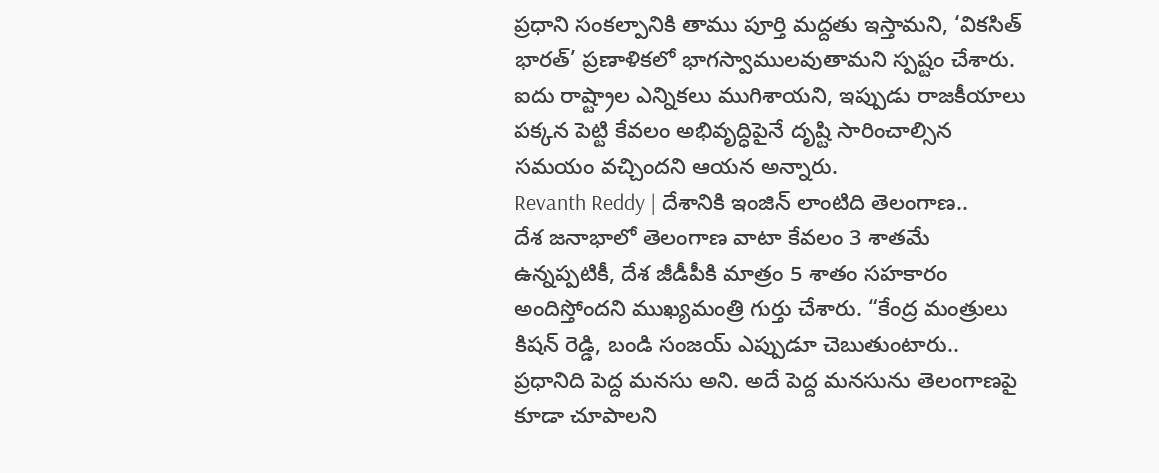ప్రధాని సంకల్పానికి తాము పూర్తి మద్దతు ఇస్తామని, ‘వికసిత్ భారత్’ ప్రణాళికలో భాగస్వాములవుతామని స్పష్టం చేశారు. ఐదు రాష్ట్రాల ఎన్నికలు ముగిశాయని, ఇప్పుడు రాజకీయాలు పక్కన పెట్టి కేవలం అభివృద్ధిపైనే దృష్టి సారించాల్సిన సమయం వచ్చిందని ఆయన అన్నారు.
Revanth Reddy | దేశానికి ఇంజిన్ లాంటిది తెలంగాణ..
దేశ జనాభాలో తెలంగాణ వాటా కేవలం 3 శాతమే ఉన్నప్పటికీ, దేశ జీడీపీకి మాత్రం 5 శాతం సహకారం అందిస్తోందని ముఖ్యమంత్రి గుర్తు చేశారు. “కేంద్ర మంత్రులు కిషన్ రెడ్డి, బండి సంజయ్ ఎప్పుడూ చెబుతుంటారు.. ప్రధానిది పెద్ద మనసు అని. అదే పెద్ద మనసును తెలంగాణపై కూడా చూపాలని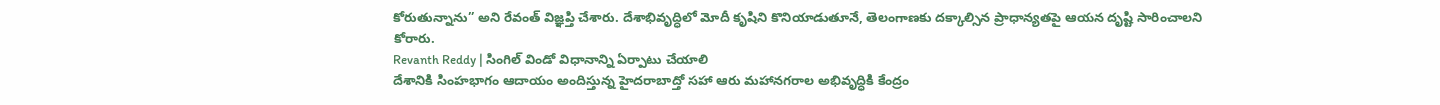కోరుతున్నాను” అని రేవంత్ విజ్ఞప్తి చేశారు. దేశాభివృద్ధిలో మోదీ కృషిని కొనియాడుతూనే, తెలంగాణకు దక్కాల్సిన ప్రాధాన్యతపై ఆయన దృష్టి సారించాలని కోరారు.
Revanth Reddy | సింగిల్ విండో విధానాన్ని ఏర్పాటు చేయాలి
దేశానికి సింహభాగం ఆదాయం అందిస్తున్న హైదరాబాద్తో సహా ఆరు మహానగరాల అభివృద్ధికి కేంద్రం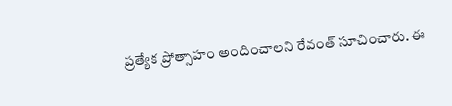ప్రత్యేక ప్రోత్సాహం అందించాలని రేవంత్ సూచించారు. ఈ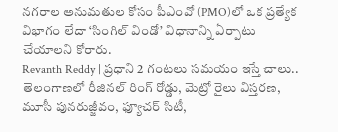నగరాల అనుమతుల కోసం పీఎంవో (PMO)లో ఒక ప్రత్యేక విభాగం లేదా ‘సింగిల్ విండో’ విధానాన్ని ఏర్పాటు చేయాలని కోరారు.
Revanth Reddy | ప్రధాని 2 గంటలు సమయం ఇస్తే చాలు..
తెలంగాణలో రీజినల్ రింగ్ రోడ్డు, మెట్రో రైలు విస్తరణ, మూసీ పునరుజ్జీవం, ఫ్యూచర్ సిటీ,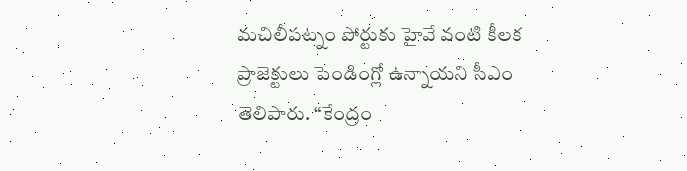మచిలీపట్నం పోర్టుకు హైవే వంటి కీలక ప్రాజెక్టులు పెండింగ్లో ఉన్నాయని సీఎం తెలిపారు. “కేంద్రం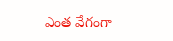ఎంత వేగంగా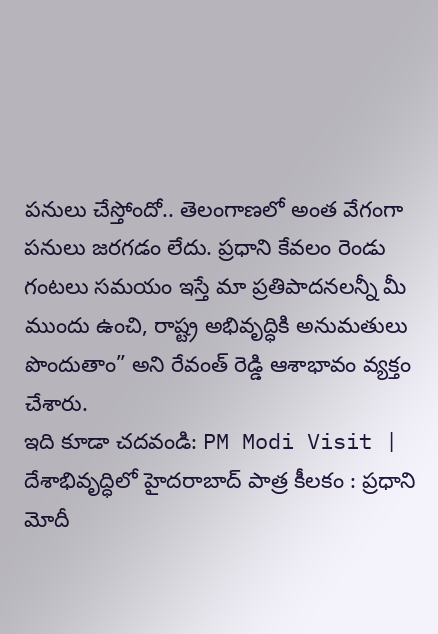పనులు చేస్తోందో.. తెలంగాణలో అంత వేగంగా పనులు జరగడం లేదు. ప్రధాని కేవలం రెండు గంటలు సమయం ఇస్తే మా ప్రతిపాదనలన్నీ మీ ముందు ఉంచి, రాష్ట్ర అభివృద్ధికి అనుమతులు పొందుతాం” అని రేవంత్ రెడ్డి ఆశాభావం వ్యక్తం చేశారు.
ఇది కూడా చదవండి: PM Modi Visit | దేశాభివృద్ధిలో హైదరాబాద్ పాత్ర కీలకం : ప్రధాని మోదీ